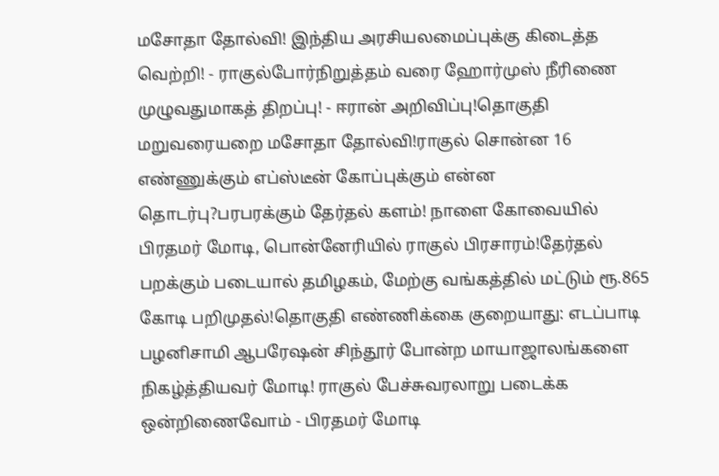மசோதா தோல்வி! இந்திய அரசியலமைப்புக்கு கிடைத்த வெற்றி! - ராகுல்போர்நிறுத்தம் வரை ஹோர்முஸ் நீரிணை முழுவதுமாகத் திறப்பு! - ஈரான் அறிவிப்பு!தொகுதி மறுவரையறை மசோதா தோல்வி!ராகுல் சொன்ன 16 எண்ணுக்கும் எப்ஸ்டீன் கோப்புக்கும் என்ன தொடர்பு?பரபரக்கும் தேர்தல் களம்! நாளை கோவையில் பிரதமர் மோடி, பொன்னேரியில் ராகுல் பிரசாரம்!தேர்தல் பறக்கும் படையால் தமிழகம், மேற்கு வங்கத்தில் மட்டும் ரூ.865 கோடி பறிமுதல்!தொகுதி எண்ணிக்கை குறையாது: எடப்பாடி பழனிசாமி ஆபரேஷன் சிந்தூர் போன்ற மாயாஜாலங்களை நிகழ்த்தியவர் மோடி! ராகுல் பேச்சுவரலாறு படைக்க ஒன்றிணைவோம் - பிரதமர் மோடி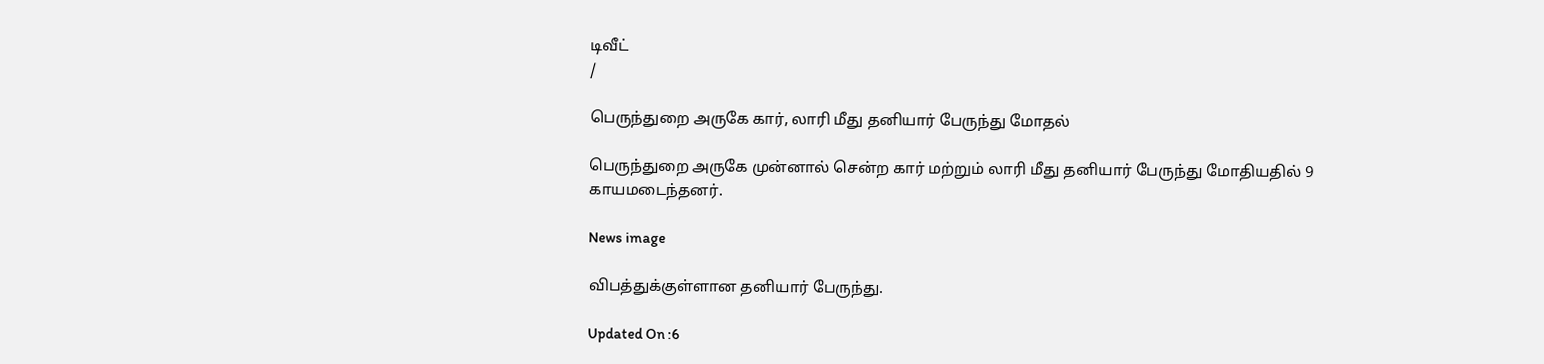டிவீட்
/

பெருந்துறை அருகே கார், லாரி மீது தனியார் பேருந்து மோதல்

பெருந்துறை அருகே முன்னால் சென்ற கார் மற்றும் லாரி மீது தனியார் பேருந்து மோதியதில் 9 காயமடைந்தனர்.

News image

விபத்துக்குள்ளான தனியார் பேருந்து.

Updated On :6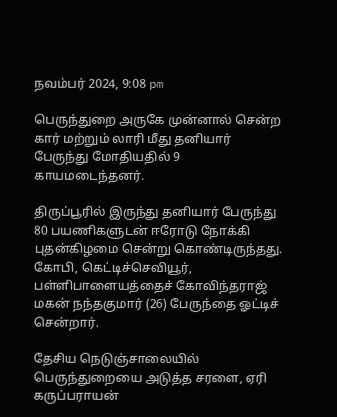நவம்பர் 2024, 9:08 pm

பெருந்துறை அருகே முன்னால் சென்ற கார் மற்றும் லாரி மீது தனியார் பேருந்து மோதியதில் 9 காயமடைந்தனர்.

திருப்பூரில் இருந்து தனியார் பேருந்து 80 பயணிகளுடன் ஈரோடு நோக்கி புதன்கிழமை சென்று கொண்டிருந்தது. கோபி, கெட்டிச்செவியூர், பள்ளிபாளையத்தைச் கோவிந்தராஜ் மகன் நந்தகுமார் (26) பேருந்தை ஓட்டிச் சென்றார்.

தேசிய நெடுஞ்சாலையில் பெருந்துறையை அடுத்த சரளை, ஏரி கருப்பராயன்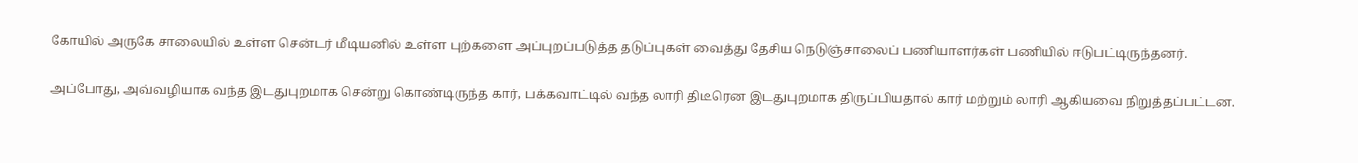கோயில் அருகே சாலையில் உள்ள சென்டர் மீடியனில் உள்ள புற்களை அப்புறப்படுத்த தடுப்புகள் வைத்து தேசிய நெடுஞ்சாலைப் பணியாளர்கள் பணியில் ஈடுபட்டிருந்தனர்.

அப்போது, அவ்வழியாக வந்த இடதுபுறமாக சென்று கொண்டிருந்த கார், பக்கவாட்டில் வந்த லாரி திடீரென இடதுபுறமாக திருப்பியதால் கார் மற்றும் லாரி ஆகியவை நிறுத்தப்பட்டன.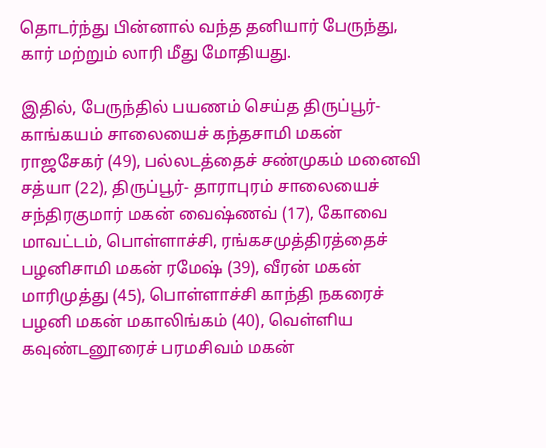தொடர்ந்து பின்னால் வந்த தனியார் பேருந்து, கார் மற்றும் லாரி மீது மோதியது.

இதில், பேருந்தில் பயணம் செய்த திருப்பூர்- காங்கயம் சாலையைச் கந்தசாமி மகன் ராஜசேகர் (49), பல்லடத்தைச் சண்முகம் மனைவி சத்யா (22), திருப்பூர்- தாராபுரம் சாலையைச் சந்திரகுமார் மகன் வைஷ்ணவ் (17), கோவை மாவட்டம், பொள்ளாச்சி, ரங்கசமுத்திரத்தைச் பழனிசாமி மகன் ரமேஷ் (39), வீரன் மகன் மாரிமுத்து (45), பொள்ளாச்சி காந்தி நகரைச் பழனி மகன் மகாலிங்கம் (40), வெள்ளிய கவுண்டனூரைச் பரமசிவம் மகன்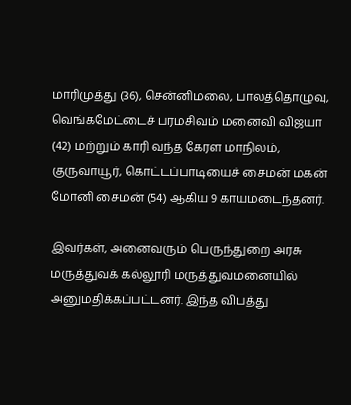மாரிமுத்து (36), சென்னிமலை, பாலத்தொழுவு, வெங்கமேட்டைச் பரமசிவம் மனைவி விஜயா (42) மற்றும் காரி வந்த கேரள மாநிலம், குருவாயூர், கொட்டப்பாடியைச் சைமன் மகன் மோனி சைமன் (54) ஆகிய 9 காயமடைந்தனர்.

இவர்கள், அனைவரும் பெருந்துறை அரசு மருத்துவக் கல்லூரி மருத்துவமனையில் அனுமதிக்கப்பட்டனர். இந்த விபத்து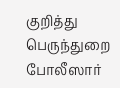குறித்து பெருந்துறை போலீஸார்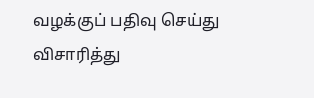வழக்குப் பதிவு செய்து விசாரித்து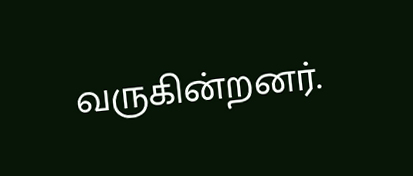வருகின்றனர்.